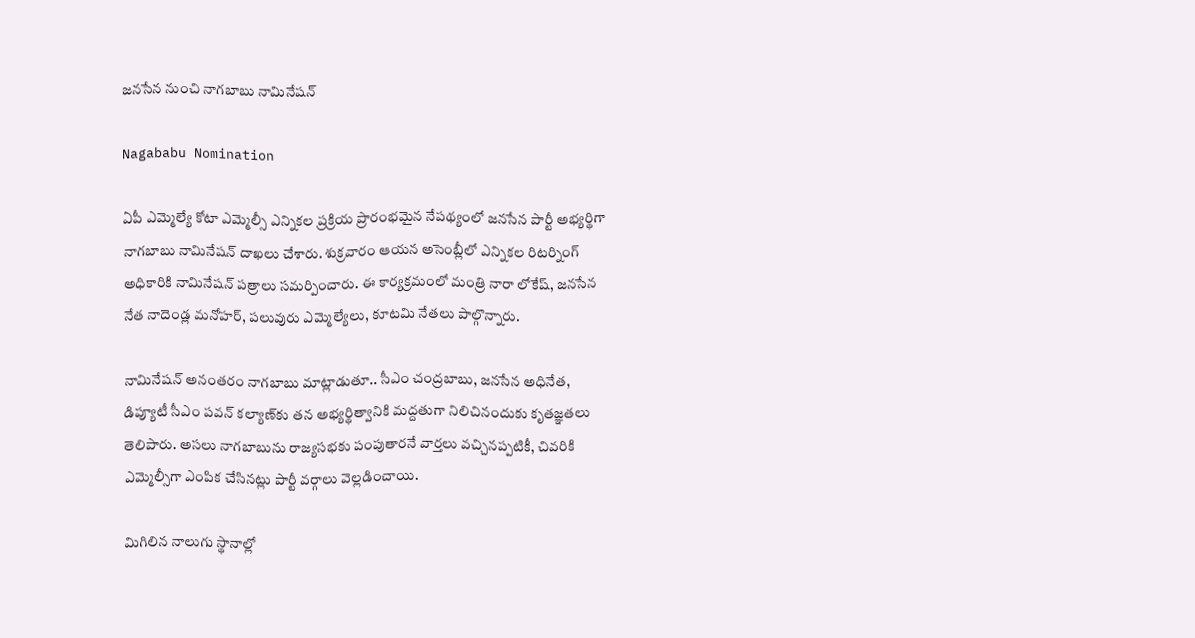జనసేన నుంచి నాగబాబు నామినేషన్

Nagababu Nomination

ఏపీ ఎమ్మెల్యే కోటా ఎమ్మెల్సీ ఎన్నికల ప్రక్రియ ప్రారంభమైన నేపథ్యంలో జనసేన పార్టీ అభ్యర్థిగా నాగబాబు నామినేషన్ దాఖలు చేశారు. శుక్రవారం ఆయన అసెంబ్లీలో ఎన్నికల రిటర్నింగ్ అధికారికి నామినేషన్ పత్రాలు సమర్పించారు. ఈ కార్యక్రమంలో మంత్రి నారా లోకేష్, జనసేన నేత నాదెండ్ల మనోహర్, పలువురు ఎమ్మెల్యేలు, కూటమి నేతలు పాల్గొన్నారు.

నామినేషన్ అనంతరం నాగబాబు మాట్లాడుతూ.. సీఎం చంద్రబాబు, జనసేన అధినేత, డిప్యూటీ సీఎం పవన్ కల్యాణ్‌కు తన అభ్యర్థిత్వానికి మద్దతుగా నిలిచినందుకు కృతజ్ఞతలు తెలిపారు. అసలు నాగబాబును రాజ్యసభకు పంపుతారనే వార్తలు వచ్చినప్పటికీ, చివరికి ఎమ్మెల్సీగా ఎంపిక చేసినట్లు పార్టీ వర్గాలు వెల్లడించాయి.

మిగిలిన నాలుగు స్థానాల్లో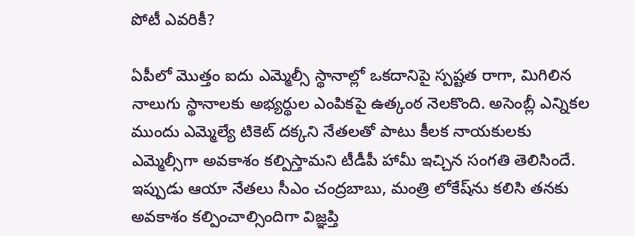పోటీ ఎవరికీ?

ఏపీలో మొత్తం ఐదు ఎమ్మెల్సీ స్థానాల్లో ఒకదానిపై స్పష్టత రాగా, మిగిలిన నాలుగు స్థానాలకు అభ్యర్థుల ఎంపికపై ఉత్కంఠ నెలకొంది. అసెంబ్లీ ఎన్నికల ముందు ఎమ్మెల్యే టికెట్ దక్కని నేతలతో పాటు కీలక నాయకులకు ఎమ్మెల్సీగా అవకాశం కల్పిస్తామని టీడీపీ హామీ ఇచ్చిన సంగతి తెలిసిందే. ఇప్పుడు ఆయా నేతలు సీఎం చంద్రబాబు, మంత్రి లోకేష్‌ను కలిసి తనకు అవకాశం కల్పించాల్సిందిగా విజ్ఞప్తి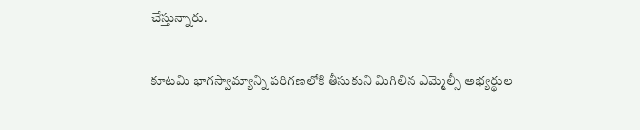చేస్తున్నారు.

కూటమి భాగస్వామ్యాన్ని పరిగణలోకి తీసుకుని మిగిలిన ఎమ్మెల్సీ అభ్యర్థుల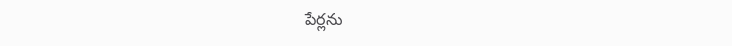పేర్లను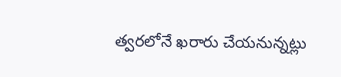త్వరలోనే ఖరారు చేయనున్నట్లు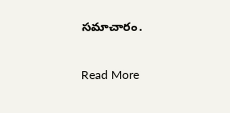సమాచారం.

Read More